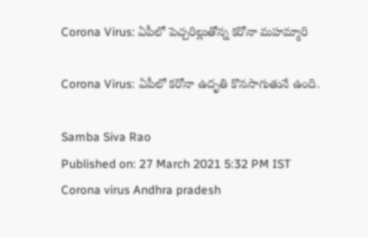Corona Virus: ఏపీలో పెచ్చరిల్లుతోన్న కరోనా మహమ్మారి

Corona Virus: ఏపీలో కరోనా ఉదృతి కొనసాగుతునే ఉంది.

Samba Siva Rao
Published on: 27 March 2021 5:32 PM IST
Corona virus Andhra pradesh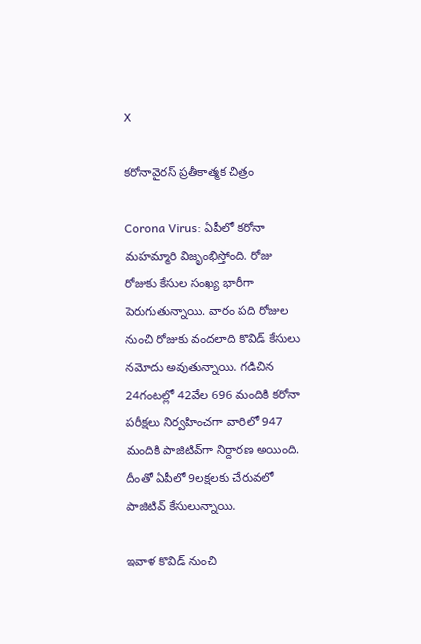X

కరోనావైరస్ ప్రతీకాత్మక చిత్రం

Corona Virus: ఏపీలో కరోనా మహమ్మారి విజృంభిస్తోంది. రోజు రోజుకు కేసుల సంఖ్య భారీగా పెరుగుతున్నాయి. వారం పది రోజుల నుంచి రోజుకు వందలాది కొవిడ్ కేసులు నమోదు అవుతున్నాయి. గడిచిన 24గంటల్లో 42వేల 696 మందికి కరోనా పరీక్షలు నిర్వహించగా వారిలో 947 మందికి పాజిటివ్‌గా నిర్దారణ అయింది. దీంతో ఏపీలో 9లక్షలకు చేరువలో పాజిటివ్‌ కేసులున్నాయి.

ఇవాళ కొవిడ్ నుంచి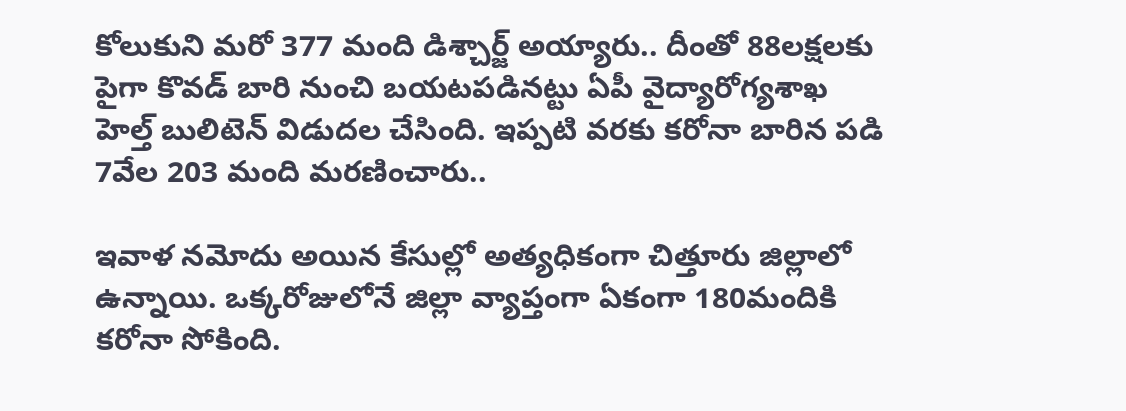కోలుకుని మరో 377 మంది డిశ్చార్జ్ అయ్యారు.. దీంతో 88లక్షలకు పైగా కొవడ్ బారి నుంచి బయటపడినట్టు ఏపీ వైద్యారోగ్యశాఖ హెల్త్ బులిటెన్ విడుదల చేసింది. ఇప్పటి వరకు కరోనా బారిన పడి 7వేల 203 మంది మరణించారు..

ఇవాళ నమోదు అయిన కేసుల్లో అత్యధికంగా చిత్తూరు జిల్లాలో ఉన్నాయి. ఒక్కరోజులోనే జిల్లా వ్యాప్తంగా ఏకంగా 180మందికి కరోనా సోకింది.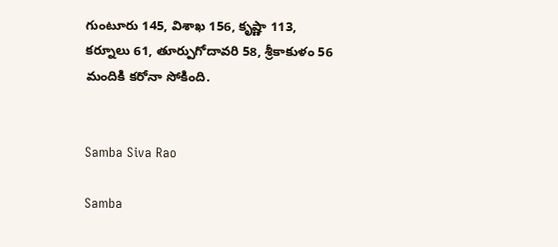గుంటూరు 145, విశాఖ 156, కృష్ణా 113, కర్నూలు 61, తూర్పుగోదావరి 58, శ్రీకాకుళం 56 మందికి కరోనా సోకింది.


Samba Siva Rao

Samba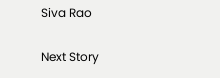Siva Rao

Next Story